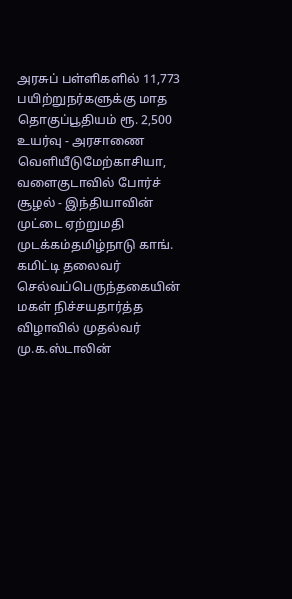அரசுப் பள்ளிகளில் 11,773 பயிற்றுநர்களுக்கு மாத தொகுப்பூதியம் ரூ. 2,500 உயர்வு - அரசாணை வெளியீடுமேற்காசியா, வளைகுடாவில் போர்ச் சூழல் - இந்தியாவின் முட்டை ஏற்றுமதி முடக்கம்தமிழ்நாடு காங். கமிட்டி தலைவர் செல்வப்பெருந்தகையின் மகள் நிச்சயதார்த்த விழாவில் முதல்வர் மு.க.ஸ்டாலின்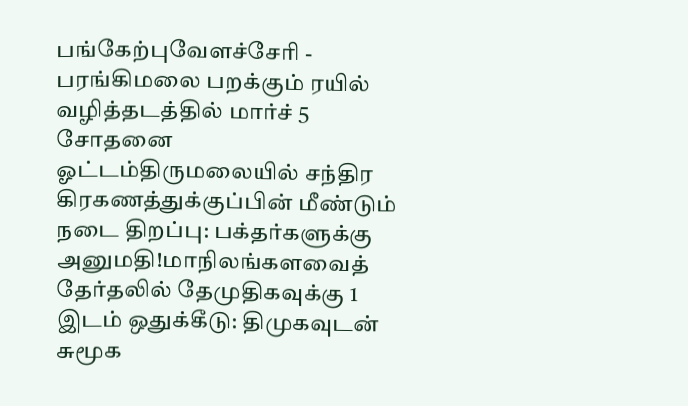பங்கேற்புவேளச்சேரி - பரங்கிமலை பறக்கும் ரயில் வழித்தடத்தில் மார்ச் 5 சோதனை ஓட்டம்திருமலையில் சந்திர கிரகணத்துக்குப்பின் மீண்டும் நடை திறப்பு: பக்தர்களுக்கு அனுமதி!மாநிலங்களவைத் தேர்தலில் தேமுதிகவுக்கு 1 இடம் ஒதுக்கீடு: திமுகவுடன் சுமூக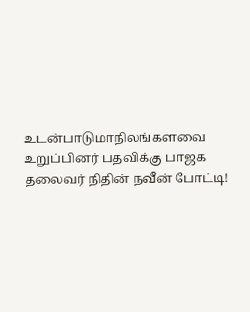உடன்பாடுமாநிலங்களவை உறுப்பினர் பதவிக்கு பாஜக தலைவர் நிதின் நவீன் போட்டி!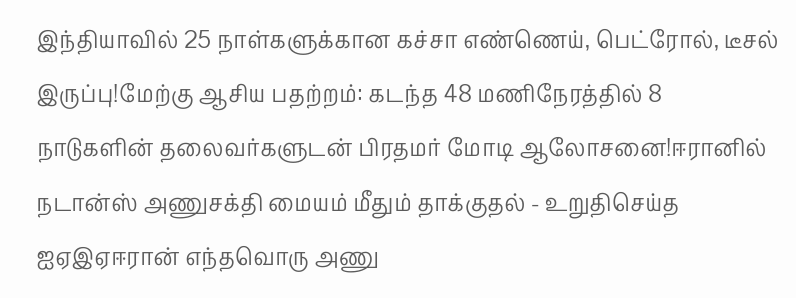இந்தியாவில் 25 நாள்களுக்கான கச்சா எண்ணெய், பெட்ரோல், டீசல் இருப்பு!மேற்கு ஆசிய பதற்றம்: கடந்த 48 மணிநேரத்தில் 8 நாடுகளின் தலைவர்களுடன் பிரதமர் மோடி ஆலோசனை!ஈரானில் நடான்ஸ் அணுசக்தி மையம் மீதும் தாக்குதல் - உறுதிசெய்த ஐஏஇஏஈரான் எந்தவொரு அணு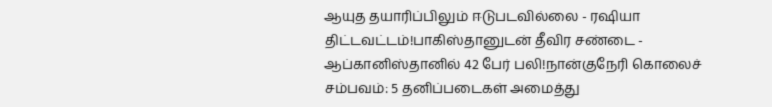ஆயுத தயாரிப்பிலும் ஈடுபடவில்லை - ரஷியா திட்டவட்டம்!பாகிஸ்தானுடன் தீவிர சண்டை - ஆப்கானிஸ்தானில் 42 பேர் பலி!நான்குநேரி கொலைச் சம்பவம்: 5 தனிப்படைகள் அமைத்து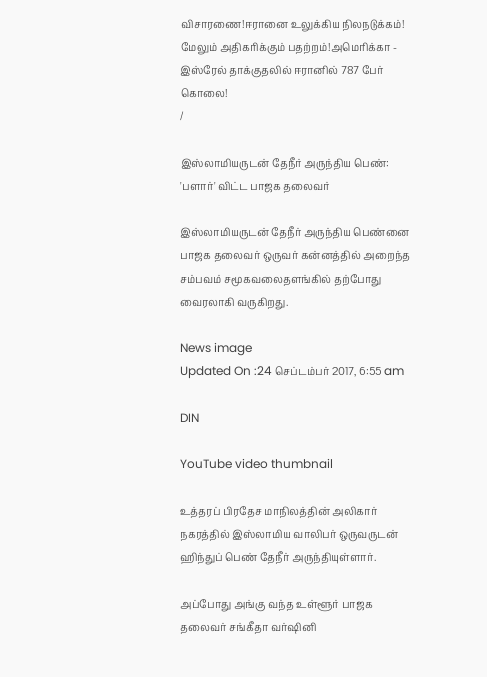விசாரணை!ஈரானை உலுக்கிய நிலநடுக்கம்! மேலும் அதிகரிக்கும் பதற்றம்!அமெரிக்கா - இஸ்ரேல் தாக்குதலில் ஈரானில் 787 பேர் கொலை!
/

இஸ்லாமியருடன் தேநீர் அருந்திய பெண்: 'பளார்' விட்ட பாஜக தலைவர்

இஸ்லாமியருடன் தேநீர் அருந்திய பெண்னை பாஜக தலைவர் ஒருவர் கன்னத்தில் அறைந்த சம்பவம் சமூகவலைதளங்கில் தற்போது வைரலாகி வருகிறது.

News image
Updated On :24 செப்டம்பர் 2017, 6:55 am

DIN

YouTube video thumbnail

உத்தரப் பிரதேச மாநிலத்தின் அலிகார் நகரத்தில் இஸ்லாமிய வாலிபர் ஒருவருடன் ஹிந்துப் பெண் தேநீர் அருந்தியுள்ளார்.

அப்போது அங்கு வந்த உள்ளூர் பாஜக தலைவர் சங்கீதா வர்ஷினி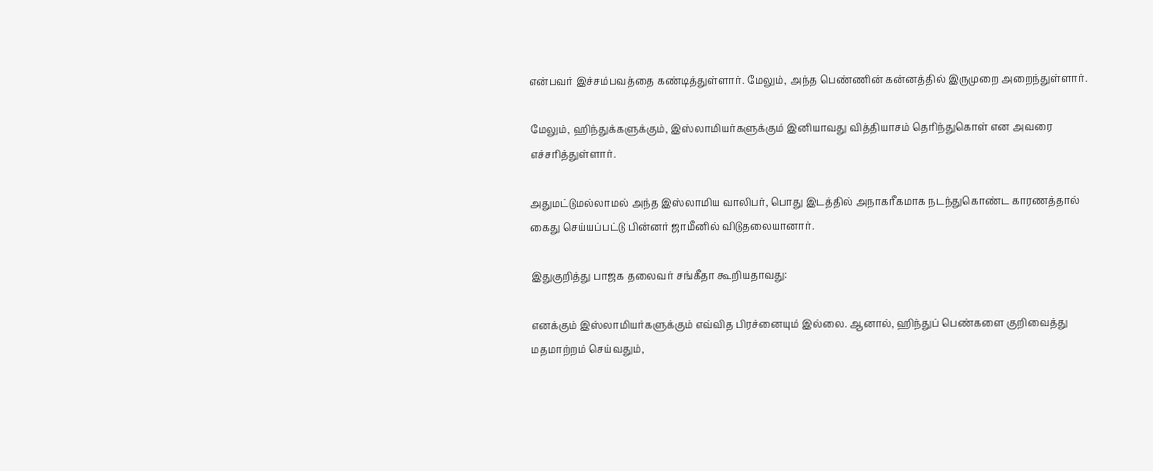என்பவர் இச்சம்பவத்தை கண்டித்துள்ளார். மேலும், அந்த பெண்ணின் கன்னத்தில் இருமுறை அறைந்துள்ளார்.

மேலும், ஹிந்துக்களுக்கும், இஸ்லாமியர்களுக்கும் இனியாவது வித்தியாசம் தெரிந்துகொள் என அவரை எச்சரித்துள்ளார்.

அதுமட்டுமல்லாமல் அந்த இஸ்லாமிய வாலிபர், பொது இடத்தில் அநாகரீகமாக நடந்துகொண்ட காரணத்தால் கைது செய்யப்பட்டு பின்னர் ஜாமீனில் விடுதலையானார்.

இதுகுறித்து பாஜக தலைவர் சங்கீதா கூறியதாவது:

எனக்கும் இஸ்லாமியர்களுக்கும் எவ்வித பிரச்னையும் இல்லை. ஆனால், ஹிந்துப் பெண்களை குறிவைத்து மதமாற்றம் செய்வதும்,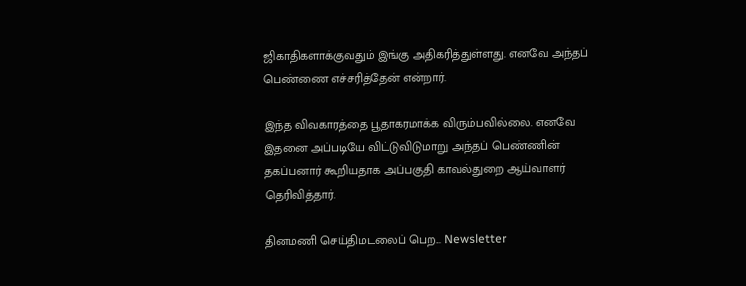ஜிகாதிகளாக்குவதும் இங்கு அதிகரித்துள்ளது. எனவே அந்தப் பெண்ணை எச்சரித்தேன் என்றார்.

இந்த விவகாரத்தை பூதாகரமாக்க விரும்பவில்லை. எனவே இதனை அப்படியே விட்டுவிடுமாறு அந்தப் பெண்ணின் தகப்பனார் கூறியதாக அப்பகுதி காவல்துறை ஆய்வாளர் தெரிவித்தார்.

தினமணி செய்திமடலைப் பெற... Newsletter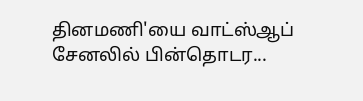தினமணி'யை வாட்ஸ்ஆப் சேனலில் பின்தொடர...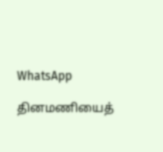WhatsApp

தினமணியைத்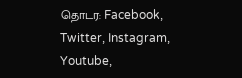தொடர: Facebook, Twitter, Instagram, Youtube,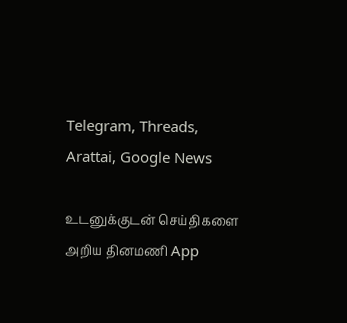Telegram, Threads, Arattai, Google News

உடனுக்குடன் செய்திகளை அறிய தினமணி App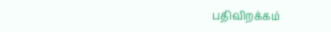பதிவிறக்கம்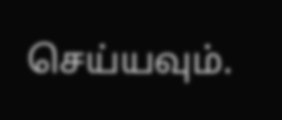செய்யவும்.